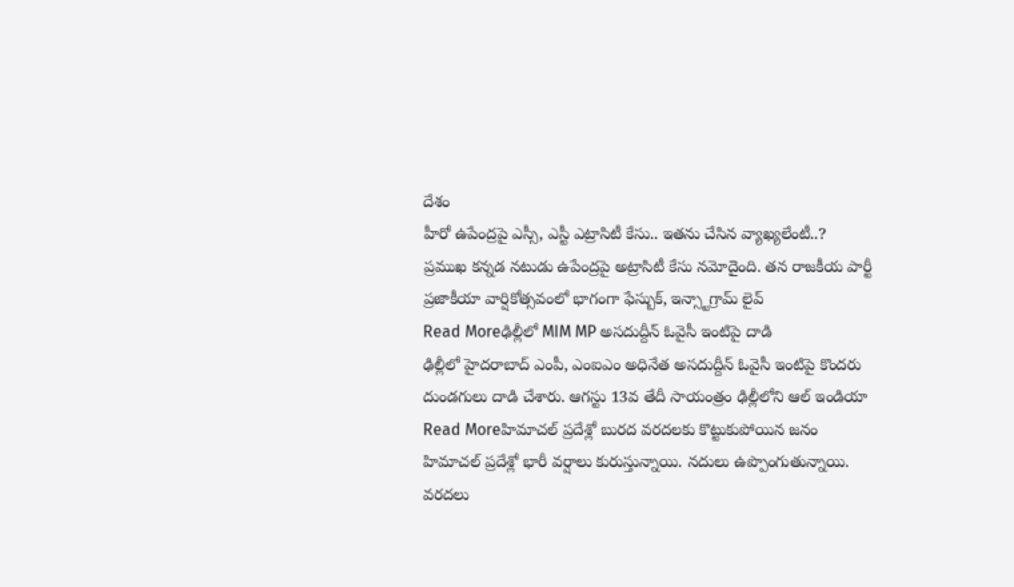దేశం
హీరో ఉపేంద్రపై ఎస్సీ, ఎస్టీ ఎట్రాసిటీ కేసు.. ఇతను చేసిన వ్యాఖ్యలేంటీ..?
ప్రముఖ కన్నడ నటుడు ఉపేంద్రపై అట్రాసిటీ కేసు నమోదైంది. తన రాజకీయ పార్టీ ప్రజాకీయా వార్షికోత్సవంలో భాగంగా ఫేస్బుక్, ఇన్స్టాగ్రామ్ లైవ్
Read Moreఢిల్లీలో MIM MP అసదుద్దీన్ ఓవైసీ ఇంటిపై దాడి
ఢిల్లీలో హైదరాబాద్ ఎంపీ, ఎంఐఎం అధినేత అసదుద్దీన్ ఓవైసీ ఇంటిపై కొందరు దుండగులు దాడి చేశారు. ఆగస్టు 13వ తేదీ సాయంత్రం ఢిల్లీలోని ఆల్ ఇండియా
Read Moreహిమాచల్ ప్రదేశ్లో బురద వరదలకు కొట్టుకుపోయిన జనం
హిమాచల్ ప్రదేశ్లో భారీ వర్షాలు కురుస్తున్నాయి. నదులు ఉప్పొంగుతున్నాయి. వరదలు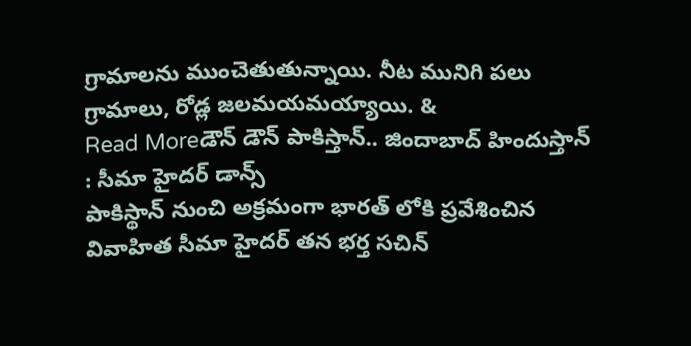గ్రామాలను ముంచెతుతున్నాయి. నీట మునిగి పలు గ్రామాలు, రోడ్ల జలమయమయ్యాయి. &
Read Moreడౌన్ డౌన్ పాకిస్తాన్.. జిందాబాద్ హిందుస్తాన్ : సీమా హైదర్ డాన్స్
పాకిస్థాన్ నుంచి అక్రమంగా భారత్ లోకి ప్రవేశించిన వివాహిత సీమా హైదర్ తన భర్త సచిన్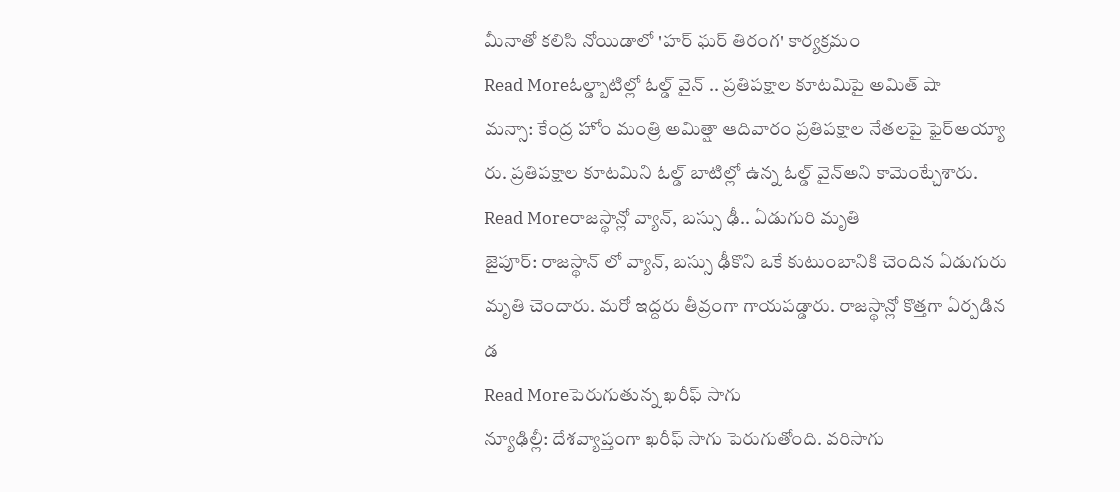మీనాతో కలిసి నోయిడాలో 'హర్ ఘర్ తిరంగ' కార్యక్రమం
Read Moreఓల్డ్బాటిల్లో ఓల్డ్ వైన్ .. ప్రతిపక్షాల కూటమిపై అమిత్ షా
మన్సా: కేంద్ర హోం మంత్రి అమిత్షా ఆదివారం ప్రతిపక్షాల నేతలపై ఫైర్అయ్యా రు. ప్రతిపక్షాల కూటమిని ఓల్డ్ బాటిల్లో ఉన్న ఓల్డ్ వైన్అని కామెంట్చేశారు.
Read Moreరాజస్థాన్లో వ్యాన్, బస్సు ఢీ.. ఏడుగురి మృతి
జైపూర్: రాజస్థాన్ లో వ్యాన్, బస్సు ఢీకొని ఒకే కుటుంబానికి చెందిన ఏడుగురు మృతి చెందారు. మరో ఇద్దరు తీవ్రంగా గాయపడ్డారు. రాజస్థాన్లో కొత్తగా ఏర్పడిన డ
Read Moreపెరుగుతున్న ఖరీఫ్ సాగు
న్యూఢిల్లీ: దేశవ్యాప్తంగా ఖరీఫ్ సాగు పెరుగుతోంది. వరిసాగు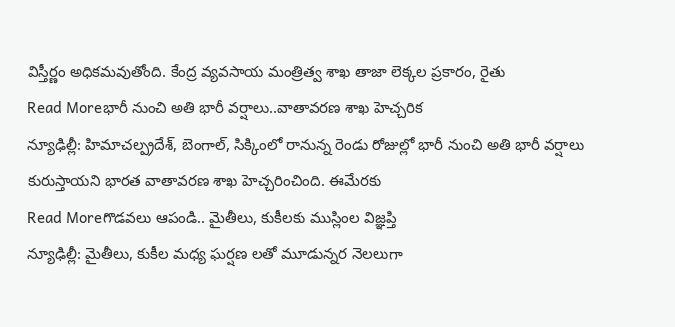విస్తీర్ణం అధికమవుతోంది. కేంద్ర వ్యవసాయ మంత్రిత్వ శాఖ తాజా లెక్కల ప్రకారం, రైతు
Read Moreభారీ నుంచి అతి భారీ వర్షాలు..వాతావరణ శాఖ హెచ్చరిక
న్యూఢిల్లీ: హిమాచల్ప్రదేశ్, బెంగాల్, సిక్కింలో రానున్న రెండు రోజుల్లో భారీ నుంచి అతి భారీ వర్షాలు కురుస్తాయని భారత వాతావరణ శాఖ హెచ్చరించింది. ఈమేరకు
Read Moreగొడవలు ఆపండి.. మైతీలు, కుకీలకు ముస్లింల విజ్ఞప్తి
న్యూఢిల్లీ: మైతీలు, కుకీల మధ్య ఘర్షణ లతో మూడున్నర నెలలుగా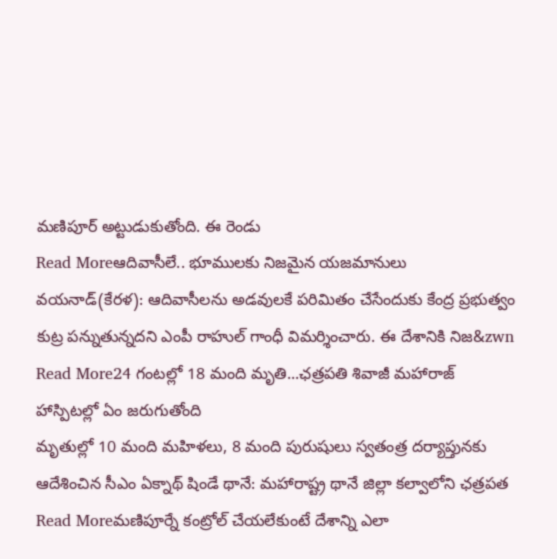మణిపూర్ అట్టుడుకుతోంది. ఈ రెండు
Read Moreఆదివాసీలే.. భూములకు నిజమైన యజమానులు
వయనాడ్(కేరళ): ఆదివాసీలను అడవులకే పరిమితం చేసేందుకు కేంద్ర ప్రభుత్వం కుట్ర పన్నుతున్నదని ఎంపీ రాహుల్ గాంధీ విమర్శించారు. ఈ దేశానికి నిజ&zwn
Read More24 గంటల్లో 18 మంది మృతి...ఛత్రపతి శివాజీ మహారాజ్ హాస్పిటల్లో ఏం జరుగుతోంది
మృతుల్లో 10 మంది మహిళలు, 8 మంది పురుషులు స్వతంత్ర దర్యాప్తునకు ఆదేశించిన సీఎం ఏక్నాథ్ షిండే థానే: మహారాష్ట్ర థానే జిల్లా కల్వాలోని ఛత్రపత
Read Moreమణిపూర్నే కంట్రోల్ చేయలేకుంటే దేశాన్ని ఎలా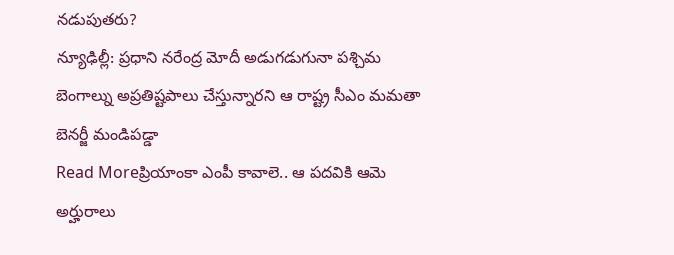నడుపుతరు?
న్యూఢిల్లీ: ప్రధాని నరేంద్ర మోదీ అడుగడుగునా పశ్చిమ బెంగాల్ను అప్రతిష్టపాలు చేస్తున్నారని ఆ రాష్ట్ర సీఎం మమతా బెనర్జీ మండిపడ్డా
Read Moreప్రియాంకా ఎంపీ కావాలె.. ఆ పదవికి ఆమె అర్హురాలు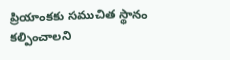ప్రియాంకకు సముచిత స్థానం కల్పించాలని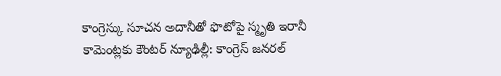కాంగ్రెస్కు సూచన అదానీతో ఫొటోపై స్మృతి ఇరానీ కామెంట్లకు కౌంటర్ న్యూఢిల్లీ: కాంగ్రెస్ జనరల్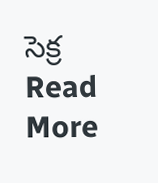సెక్ర
Read More